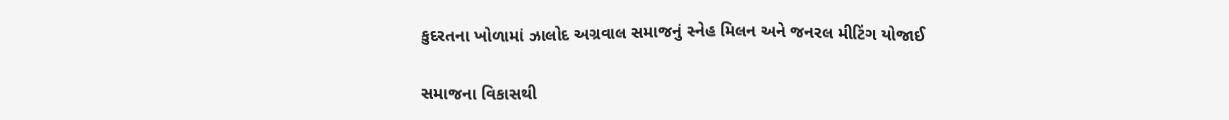કુદરતના ખોળામાં ઝાલોદ અગ્રવાલ સમાજનું સ્નેહ મિલન અને જનરલ મીટિંગ યોજાઈ

સમાજના વિકાસથી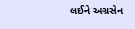લઈને અગ્રસેન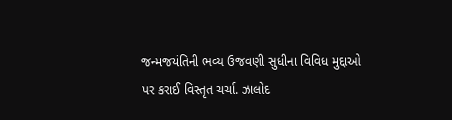જન્મજયંતિની ભવ્ય ઉજવણી સુધીના વિવિધ મુદ્દાઓ પર કરાઈ વિસ્તૃત ચર્ચા. ઝાલોદ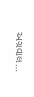અગ્રવાલ…